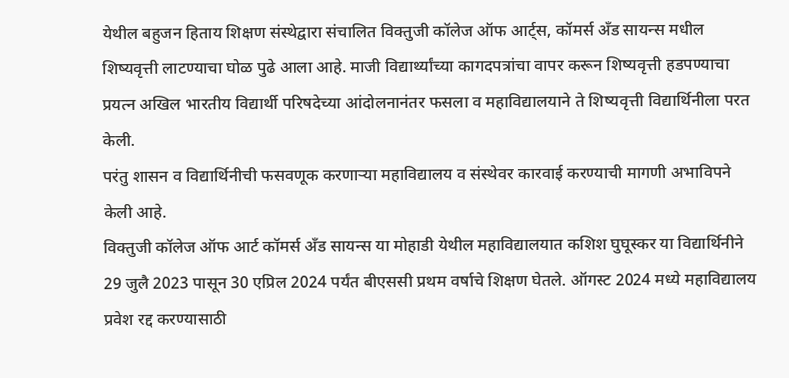येथील बहुजन हिताय शिक्षण संस्थेद्वारा संचालित विक्तुजी कॉलेज ऑफ आर्ट्स, कॉमर्स अँड सायन्स मधील शिष्यवृत्ती लाटण्याचा घोळ पुढे आला आहे. माजी विद्यार्थ्यांच्या कागदपत्रांचा वापर करून शिष्यवृत्ती हडपण्याचा प्रयत्न अखिल भारतीय विद्यार्थी परिषदेच्या आंदोलनानंतर फसला व महाविद्यालयाने ते शिष्यवृत्ती विद्यार्थिनीला परत केली.
परंतु शासन व विद्यार्थिनीची फसवणूक करणाऱ्या महाविद्यालय व संस्थेवर कारवाई करण्याची मागणी अभाविपने केली आहे.
विक्तुजी कॉलेज ऑफ आर्ट कॉमर्स अँड सायन्स या मोहाडी येथील महाविद्यालयात कशिश घुघूस्कर या विद्यार्थिनीने 29 जुलै 2023 पासून 30 एप्रिल 2024 पर्यंत बीएससी प्रथम वर्षाचे शिक्षण घेतले. ऑगस्ट 2024 मध्ये महाविद्यालय प्रवेश रद्द करण्यासाठी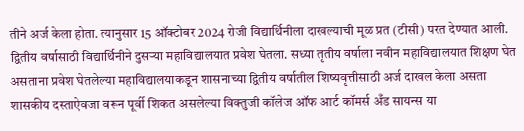तीने अर्ज केला होता. त्यानुसार 15 ऑक्टोबर 2024 रोजी विद्यार्थिनीला दाखल्याची मूळ प्रत (टीसी) परत देण्यात आली. द्वितीय वर्षासाठी विद्यार्थिनीने दुसऱ्या महाविद्यालयात प्रवेश घेतला. सध्या तृतीय वर्षाला नवीन महाविद्यालयात शिक्षण घेत असताना प्रवेश घेतलेल्या महाविद्यालयाकडून शासनाच्या द्वितीय वर्षातील शिष्यवृत्तीसाठी अर्ज दाखल केला असता शासकीय दस्ताऐवजा वरून पूर्वी शिकत असलेल्या विक्तुजी कॉलेज ऑफ आर्ट कॉमर्स अँड सायन्स या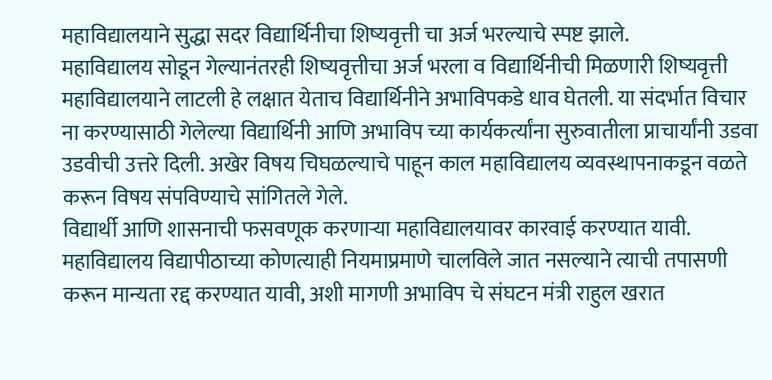महाविद्यालयाने सुद्धा सदर विद्यार्थिनीचा शिष्यवृत्ती चा अर्ज भरल्याचे स्पष्ट झाले.
महाविद्यालय सोडून गेल्यानंतरही शिष्यवृत्तीचा अर्ज भरला व विद्यार्थिनीची मिळणारी शिष्यवृत्ती महाविद्यालयाने लाटली हे लक्षात येताच विद्यार्थिनीने अभाविपकडे धाव घेतली. या संदर्भात विचार ना करण्यासाठी गेलेल्या विद्यार्थिनी आणि अभाविप च्या कार्यकर्त्यांना सुरुवातीला प्राचार्यांनी उडवा उडवीची उत्तरे दिली. अखेर विषय चिघळल्याचे पाहून काल महाविद्यालय व्यवस्थापनाकडून वळते करून विषय संपविण्याचे सांगितले गेले.
विद्यार्थी आणि शासनाची फसवणूक करणाऱ्या महाविद्यालयावर कारवाई करण्यात यावी. महाविद्यालय विद्यापीठाच्या कोणत्याही नियमाप्रमाणे चालविले जात नसल्याने त्याची तपासणी करून मान्यता रद्द करण्यात यावी, अशी मागणी अभाविप चे संघटन मंत्री राहुल खरात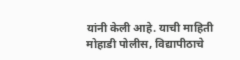यांनी केली आहे. याची माहिती मोहाडी पोलीस, विद्यापीठाचे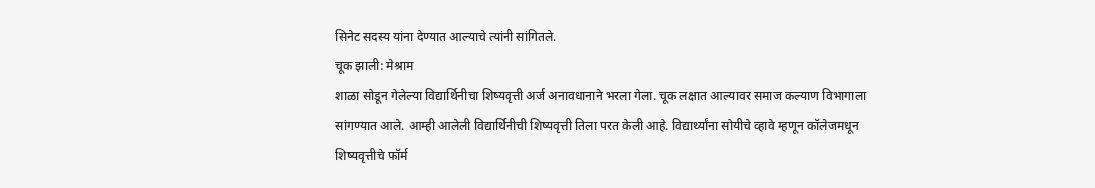सिनेट सदस्य यांना देण्यात आल्याचे त्यांनी सांगितले.
चूक झाली: मेश्राम
शाळा सोडून गेलेल्या विद्यार्थिनीचा शिष्यवृत्ती अर्ज अनावधानाने भरला गेला. चूक लक्षात आल्यावर समाज कल्याण विभागाला सांगण्यात आले. आम्ही आलेली विद्यार्थिनीची शिष्यवृत्ती तिला परत केली आहे. विद्यार्थ्यांना सोयीचे व्हावे म्हणून कॉलेजमधून शिष्यवृत्तीचे फॉर्म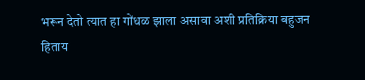भरून देतो त्यात हा गोंधळ झाला असावा अशी प्रतिक्रिया बहुजन हिताय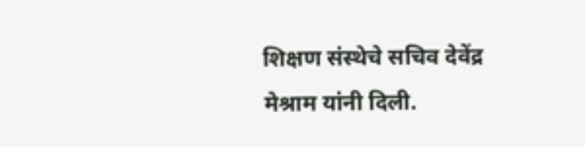शिक्षण संस्थेचे सचिव देवेंद्र मेश्राम यांनी दिली.